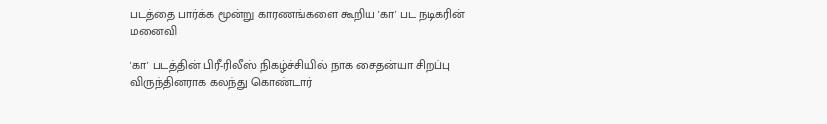படத்தை பார்க்க மூன்று காரணங்களை கூறிய 'கா' பட நடிகரின் மனைவி

'கா' படத்தின் பிரீ-ரிலீஸ் நிகழ்ச்சியில் நாக சைதன்யா சிறப்பு விருந்தினராக கலந்து கொண்டார்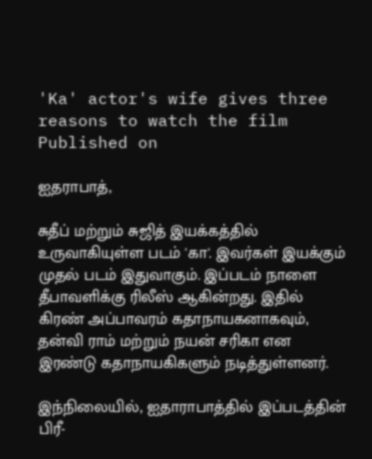'Ka' actor's wife gives three reasons to watch the film
Published on

ஐதராபாத்,

சுதீப் மற்றும் சுஜித் இயக்கத்தில் உருவாகியுள்ள படம் 'கா'. இவர்கள் இயக்கும் முதல் படம் இதுவாகும். இப்படம் நாளை தீபாவளிக்கு ரிலீஸ் ஆகின்றது. இதில் கிரண் அப்பாவரம் கதாநாயகனாகவும், தன்வி ராம் மற்றும் நயன் சரிகா என இரண்டு கதாநாயகிகளும் நடித்துள்ளனர்.

இந்நிலையில், ஐதாராபாத்தில் இப்படத்தின் பிரீ-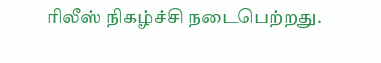ரிலீஸ் நிகழ்ச்சி நடைபெற்றது.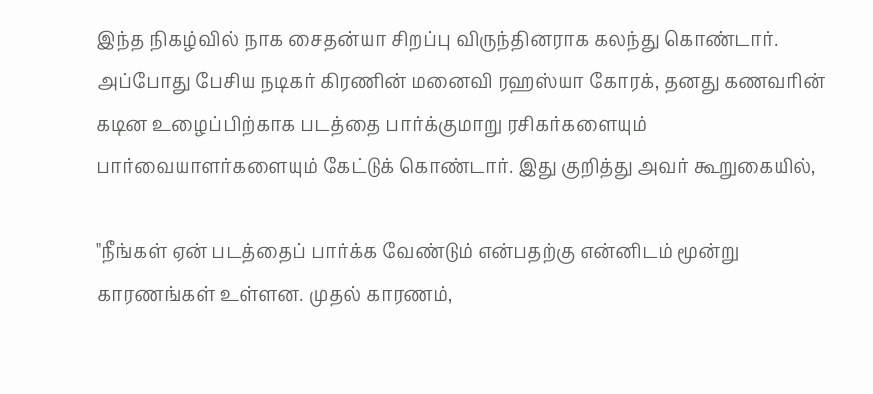இந்த நிகழ்வில் நாக சைதன்யா சிறப்பு விருந்தினராக கலந்து கொண்டார். அப்போது பேசிய நடிகர் கிரணின் மனைவி ரஹஸ்யா கோரக், தனது கணவரின் கடின உழைப்பிற்காக படத்தை பார்க்குமாறு ரசிகர்களையும் பார்வையாளர்களையும் கேட்டுக் கொண்டார். இது குறித்து அவர் கூறுகையில்,

"நீங்கள் ஏன் படத்தைப் பார்க்க வேண்டும் என்பதற்கு என்னிடம் மூன்று காரணங்கள் உள்ளன. முதல் காரணம்,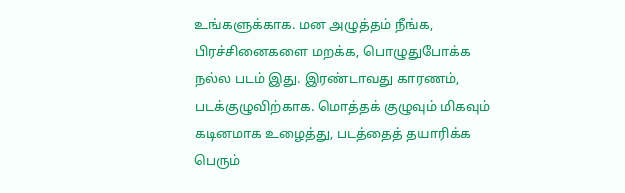உங்களுக்காக. மன அழுத்தம் நீங்க, பிரச்சினைகளை மறக்க, பொழுதுபோக்க நல்ல படம் இது. இரண்டாவது காரணம், படக்குழுவிற்காக. மொத்தக் குழுவும் மிகவும் கடினமாக உழைத்து, படத்தைத் தயாரிக்க பெரும்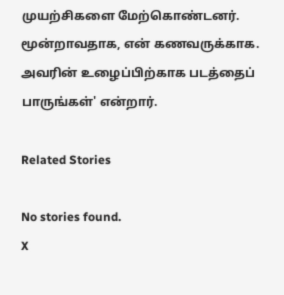முயற்சிகளை மேற்கொண்டனர். மூன்றாவதாக, என் கணவருக்காக. அவரின் உழைப்பிற்காக படத்தைப் பாருங்கள்' என்றார்.

Related Stories

No stories found.
X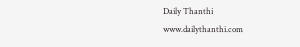Daily Thanthi
www.dailythanthi.com